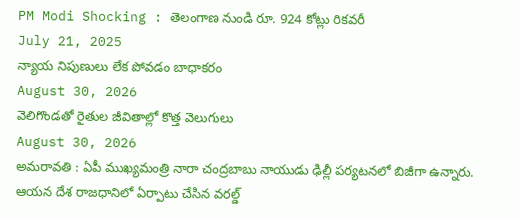PM Modi Shocking : తెలంగాణ నుండి రూ. 924 కోట్లు రికవరీ
July 21, 2025
న్యాయ నిపుణులు లేక పోవడం బాధాకరం
August 30, 2026
వెలిగొండతో రైతుల జీవితాల్లో కొత్త వెలుగులు
August 30, 2026
అమరావతి : ఏపీ ముఖ్యమంత్రి నారా చంద్రబాబు నాయుడు ఢిల్లీ పర్యటనలో బిజీగా ఉన్నారు. ఆయన దేశ రాజధానిలో ఏర్పాటు చేసిన వరల్డ్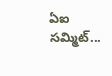ఏఐ సమ్మిట్...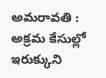అమరావతి : అక్రమ కేసుల్లో ఇరుక్కుని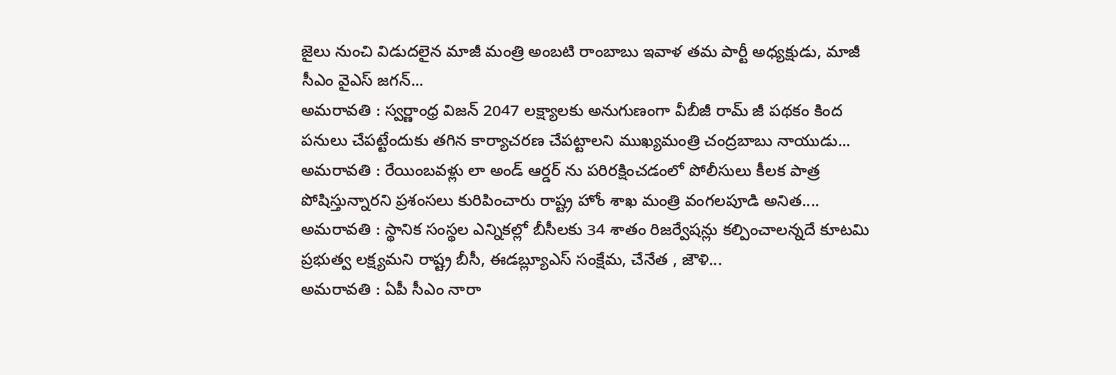జైలు నుంచి విడుదలైన మాజీ మంత్రి అంబటి రాంబాబు ఇవాళ తమ పార్టీ అధ్యక్షుడు, మాజీ సీఎం వైఎస్ జగన్...
అమరావతి : స్వర్ణాంధ్ర విజన్ 2047 లక్ష్యాలకు అనుగుణంగా వీబీజీ రామ్ జీ పథకం కింద పనులు చేపట్టేందుకు తగిన కార్యాచరణ చేపట్టాలని ముఖ్యమంత్రి చంద్రబాబు నాయుడు...
అమరావతి : రేయింబవళ్లు లా అండ్ ఆర్డర్ ను పరిరక్షించడంలో పోలీసులు కీలక పాత్ర పోషిస్తున్నారని ప్రశంసలు కురిపించారు రాష్ట్ర హోం శాఖ మంత్రి వంగలపూడి అనిత....
అమరావతి : స్థానిక సంస్థల ఎన్నికల్లో బీసీలకు 34 శాతం రిజర్వేషన్లు కల్పించాలన్నదే కూటమి ప్రభుత్వ లక్ష్యమని రాష్ట్ర బీసీ, ఈడబ్ల్యూఎస్ సంక్షేమ, చేనేత , జౌళి...
అమరావతి : ఏపీ సీఎం నారా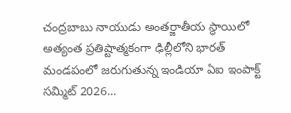చంద్రబాబు నాయుడు అంతర్జాతీయ స్థాయిలో అత్యంత ప్రతిష్టాత్మకంగా ఢిల్లీలోని భారత్ మండపంలో జరుగుతున్న ఇండియా ఏఐ ఇంపాక్ట్ సమ్మిట్ 2026...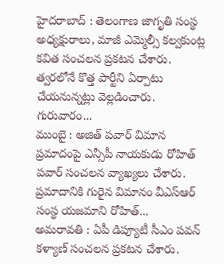హైదరాబాద్ : తెలంగాణ జాగృతి సంస్థ అధ్యక్షురాలు, మాజీ ఎమ్మెల్సీ కల్వకుంట్ల కవిత సంచలన ప్రకటన చేశారు. త్వరలోనే కొత్త పార్టీని ఏర్పాటు చేయనున్నట్లు వెల్లడించారు. గురువారం...
ముంబై : అజిత్ పవార్ విమాన ప్రమాదంపై ఎన్సీపీ నాయకుడు రోహిత్ పవార్ సంచలన వ్యాఖ్యలు చేశారు. ప్రమాదానికి గురైన విమానం వీఎస్ఆర్ సంస్థ యజమాని రోహిత్...
అమరావతి : ఏపీ డిప్యూటీ సీఎం పవన్ కళ్యాణ్ సంచలన ప్రకటన చేశారు.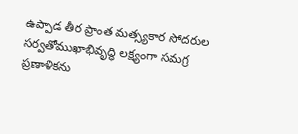ఉప్పాడ తీర ప్రాంత మత్స్యకార సోదరుల సర్వతోముఖాభివృద్ధి లక్ష్యంగా సమగ్ర ప్రణాళికను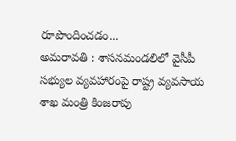రూపొందించడం...
అమరావతి : శాసనమండలిలో వైసీపీ సభ్యుల వ్యవహారంపై రాష్ట్ర వ్యవసాయ శాఖ మంత్రి కింజరాపు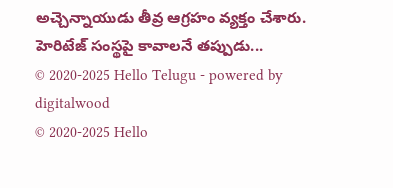అచ్చెన్నాయుడు తీవ్ర ఆగ్రహం వ్యక్తం చేశారు. హెరిటేజ్ సంస్థపై కావాలనే తప్పుడు...
© 2020-2025 Hello Telugu - powered by digitalwood
© 2020-2025 Hello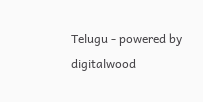Telugu - powered by digitalwood